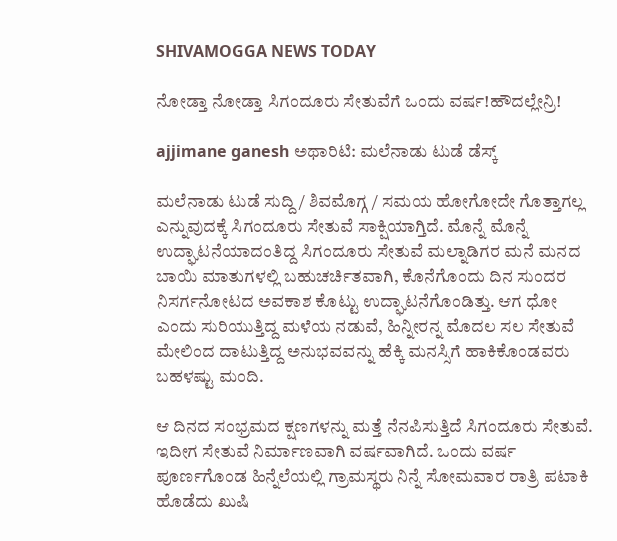SHIVAMOGGA NEWS TODAY

ನೋಡ್ತಾ ನೋಡ್ತಾ ಸಿಗಂದೂರು ಸೇತುವೆಗೆ ಒಂದು ವರ್ಷ!ಹೌದಲ್ಲೇನ್ರಿ!

ajjimane ganesh ಅಥಾರಿಟಿ: ಮಲೆನಾಡು ಟುಡೆ ಡೆಸ್ಕ್

ಮಲೆನಾಡು ಟುಡೆ ಸುದ್ದಿ / ಶಿವಮೊಗ್ಗ / ಸಮಯ ಹೋಗೋದೇ ಗೊತ್ತಾಗಲ್ಲ ಎನ್ನುವುದಕ್ಕೆ ಸಿಗಂದೂರು ಸೇತುವೆ ಸಾಕ್ಷಿಯಾಗ್ತಿದೆ. ಮೊನ್ನೆ ಮೊನ್ನೆ ಉದ್ಘಾಟನೆಯಾದಂತಿದ್ದ ಸಿಗಂದೂರು ಸೇತುವೆ ಮಲ್ನಾಡಿಗರ ಮನೆ ಮನದ ಬಾಯಿ ಮಾತುಗಳಲ್ಲಿ ಬಹುಚರ್ಚಿತವಾಗಿ, ಕೊನೆಗೊಂದು ದಿನ ಸುಂದರ ನಿಸರ್ಗನೋಟದ ಅವಕಾಶ ಕೊಟ್ಟು ಉದ್ಘಾಟನೆಗೊಂಡಿತ್ತು. ಆಗ ಧೋ ಎಂದು ಸುರಿಯುತ್ತಿದ್ದ ಮಳೆಯ ನಡುವೆ, ಹಿನ್ನೀರನ್ನ ಮೊದಲ ಸಲ ಸೇತುವೆ ಮೇಲಿಂದ ದಾಟುತ್ತಿದ್ದ ಅನುಭವವನ್ನು ಹೆಕ್ಕಿ ಮನಸ್ಸಿಗೆ ಹಾಕಿಕೊಂಡವರು ಬಹಳಷ್ಟು ಮಂದಿ.

ಆ ದಿನದ ಸಂಭ್ರಮದ ಕ್ಷಣಗಳನ್ನು ಮತ್ತೆ ನೆನಪಿಸುತ್ತಿದೆ ಸಿಗಂದೂರು ಸೇತುವೆ. ಇದೀಗ ಸೇತುವೆ ನಿರ್ಮಾಣವಾಗಿ ವರ್ಷವಾಗಿದೆ. ಒಂದು ವರ್ಷ ಪೂರ್ಣಗೊಂಡ ಹಿನ್ನೆಲೆಯಲ್ಲಿ ಗ್ರಾಮಸ್ಥರು ನಿನ್ನೆ ಸೋಮವಾರ ರಾತ್ರಿ ಪಟಾಕಿ ಹೊಡೆದು ಖುಷಿ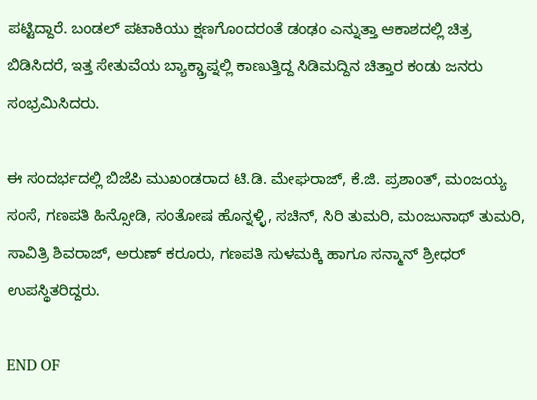ಪಟ್ಟಿದ್ದಾರೆ. ಬಂಡಲ್ ಪಟಾಕಿಯು ಕ್ಷಣಗೊಂದರಂತೆ ಡಂಢಂ ಎನ್ನುತ್ತಾ ಆಕಾಶದಲ್ಲಿ ಚಿತ್ರ ಬಿಡಿಸಿದರೆ, ಇತ್ತ ಸೇತುವೆಯ ಬ್ಯಾಕ್ಡ್ರಾಪ್ನಲ್ಲಿ ಕಾಣುತ್ತಿದ್ದ ಸಿಡಿಮದ್ದಿನ ಚಿತ್ತಾರ ಕಂಡು ಜನರು ಸಂಭ್ರಮಿಸಿದರು.

ಈ ಸಂದರ್ಭದಲ್ಲಿ ಬಿಜೆಪಿ ಮುಖಂಡರಾದ ಟಿ.ಡಿ. ಮೇಘರಾಜ್, ಕೆ.ಜಿ. ಪ್ರಶಾಂತ್, ಮಂಜಯ್ಯ ಸಂಸೆ, ಗಣಪತಿ ಹಿನ್ಸೋಡಿ, ಸಂತೋಷ ಹೊನ್ನಳ್ಳಿ, ಸಚಿನ್, ಸಿರಿ ತುಮರಿ, ಮಂಜುನಾಥ್ ತುಮರಿ, ಸಾವಿತ್ರಿ ಶಿವರಾಜ್, ಅರುಣ್ ಕರೂರು, ಗಣಪತಿ ಸುಳಮಕ್ಕಿ ಹಾಗೂ ಸನ್ಮಾನ್ ಶ್ರೀಧರ್ ಉಪಸ್ಥಿತರಿದ್ದರು.

END OF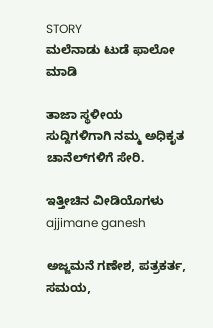STORY
ಮಲೆನಾಡು ಟುಡೆ ಫಾಲೋ ಮಾಡಿ

ತಾಜಾ ಸ್ಥಳೀಯ ಸುದ್ದಿಗಳಿಗಾಗಿ ನಮ್ಮ ಅಧಿಕೃತ ಚಾನೆಲ್‌ಗಳಿಗೆ ಸೇರಿ.

ಇತ್ತೀಚಿನ ವೀಡಿಯೊಗಳು
ajjimane ganesh

ಅಜ್ಜಮನೆ ಗಣೇಶ, ಪತ್ರಕರ್ತ, ಸಮಯ,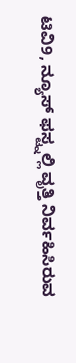ಟಿವಿ9, ನ್ಯೂಸ್ ಫಸ್ಟ್ನಲ್ಲಿ ವೃತ್ತಿ ನಿರ್ವಹಿಸಿರುವ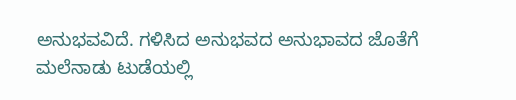ಅನುಭವವಿದೆ. ಗಳಿಸಿದ ಅನುಭವದ ಅನುಭಾವದ ಜೊತೆಗೆ ಮಲೆನಾಡು ಟುಡೆಯಲ್ಲಿ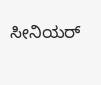ಸೀನಿಯರ್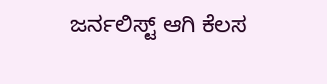ಜರ್ನಲಿಸ್ಟ್ ಆಗಿ ಕೆಲಸ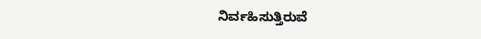ನಿರ್ವಹಿಸುತ್ತಿರುವೆ